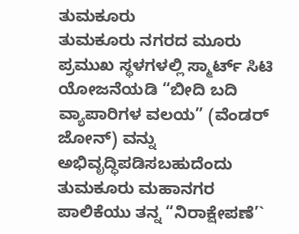ತುಮಕೂರು
ತುಮಕೂರು ನಗರದ ಮೂರು ಪ್ರಮುಖ ಸ್ಥಳಗಳಲ್ಲಿ ಸ್ಮಾರ್ಟ್ ಸಿಟಿ ಯೋಜನೆಯಡಿ “ಬೀದಿ ಬದಿ ವ್ಯಾಪಾರಿಗಳ ವಲಯ” (ವೆಂಡರ್ ಜೋನ್) ವನ್ನು ಅಭಿವೃದ್ಧಿಪಡಿಸಬಹುದೆಂದು ತುಮಕೂರು ಮಹಾನಗರ ಪಾಲಿಕೆಯು ತನ್ನ “ನಿರಾಕ್ಷೇಪಣೆ’`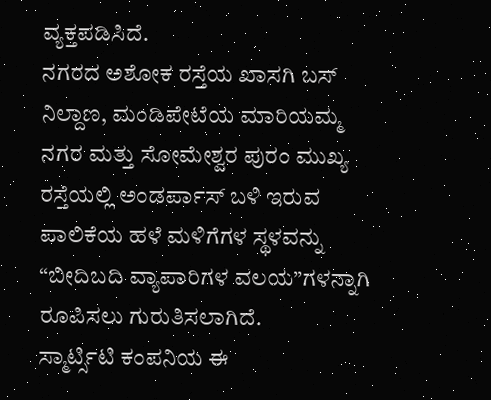ವ್ಯಕ್ತಪಡಿಸಿದೆ.
ನಗರದ ಅಶೋಕ ರಸ್ತೆಯ ಖಾಸಗಿ ಬಸ್ ನಿಲ್ದಾಣ, ಮಂಡಿಪೇಟೆಯ ಮಾರಿಯಮ್ಮ ನಗರ ಮತ್ತು ಸೋಮೇಶ್ವರ ಪುರಂ ಮುಖ್ಯ ರಸ್ತೆಯಲ್ಲಿ ಅಂಡರ್ಪಾಸ್ ಬಳಿ ಇರುವ ಪಾಲಿಕೆಯ ಹಳೆ ಮಳಿಗೆಗಳ ಸ್ಥಳವನ್ನು “ಬೀದಿಬದಿ ವ್ಯಾಪಾರಿಗಳ ವಲಯ”ಗಳನ್ನಾಗಿ ರೂಪಿಸಲು ಗುರುತಿಸಲಾಗಿದೆ.
ಸ್ಮಾರ್ಟ್ಸಿಟಿ ಕಂಪನಿಯ ಈ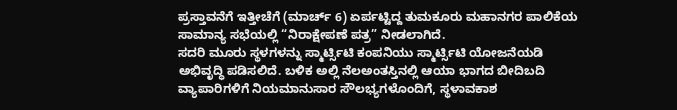ಪ್ರಸ್ತಾವನೆಗೆ ಇತ್ತೀಚೆಗೆ (ಮಾರ್ಚ್ 6) ಏರ್ಪಟ್ಟಿದ್ದ ತುಮಕೂರು ಮಹಾನಗರ ಪಾಲಿಕೆಯ ಸಾಮಾನ್ಯ ಸಭೆಯಲ್ಲಿ “ನಿರಾಕ್ಷೇಪಣೆ ಪತ್ರ” ನೀಡಲಾಗಿದೆ.
ಸದರಿ ಮೂರು ಸ್ಥಳಗಳನ್ನು ಸ್ಮಾರ್ಟ್ಸಿಟಿ ಕಂಪನಿಯು ಸ್ಮಾರ್ಟ್ಸಿಟಿ ಯೋಜನೆಯಡಿ ಅಭಿವೃದ್ಧಿ ಪಡಿಸಲಿದೆ. ಬಳಿಕ ಅಲ್ಲಿ ನೆಲಅಂತಸ್ತಿನಲ್ಲಿ ಆಯಾ ಭಾಗದ ಬೀದಿಬದಿ ವ್ಯಾಪಾರಿಗಳಿಗೆ ನಿಯಮಾನುಸಾರ ಸೌಲಭ್ಯಗಳೊಂದಿಗೆ, ಸ್ಥಳಾವಕಾಶ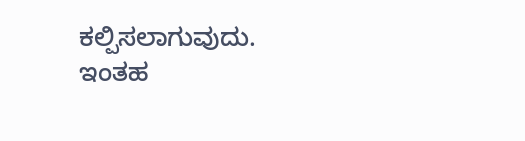ಕಲ್ಪಿಸಲಾಗುವುದು. ಇಂತಹ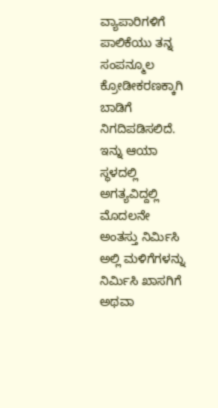ವ್ಯಾಪಾರಿಗಳಿಗೆ ಪಾಲಿಕೆಯು ತನ್ನ ಸಂಪನ್ಮೂಲ ಕ್ರೋಡೀಕರಣಕ್ಕಾಗಿ ಬಾಡಿಗೆ ನಿಗದಿಪಡಿಸಲಿದೆ. ಇನ್ನು ಆಯಾ ಸ್ಥಳದಲ್ಲಿ ಅಗತ್ಯವಿದ್ದಲ್ಲಿ ಮೊದಲನೇ ಅಂತಸ್ತು ನಿರ್ಮಿಸಿ ಅಲ್ಲಿ ಮಳಿಗೆಗಳನ್ನು ನಿರ್ಮಿಸಿ ಖಾಸಗಿಗೆ ಅಥವಾ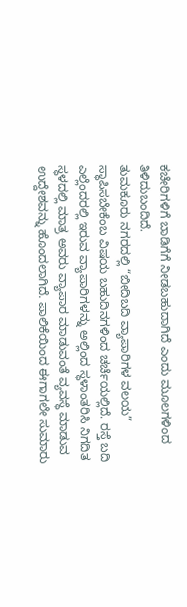ಕಚೇರಿಗಳಿಗೆ ಬಾಡಿಗೆಗೆ ನೀಡಬಹುದಾಗಿದೆ ಎಂದು ಮೂಲಗಳಿಂದ ತಿಳಿದುಬಂದಿದೆ.
ತುಮಕೂರು ನಗರದಲ್ಲಿ “ಬೀದಿಬದಿ ವ್ಯಾಪಾರಿಗಳ ವಲಯ” ಸ್ಥಾಪಿಸಬೇಕೆಂಬ ವಿಷಯ ಬಹುದಿನಗಳಿಂದ ಚರ್ಚೆಯಲ್ಲಿದೆ. ರಸ್ತೆ ಬದಿ ಎಲ್ಲೆಂದರಲ್ಲಿ ಇರುವ ವ್ಯಾಪಾರಿಗಳನ್ನು ಅಲ್ಲಿಂದ ಸ್ಥಳಾಂತರಿಸಿ ನಿಗದಿತ ಸ್ಥಳದಲ್ಲಿ ಮಾತ್ರ ಅವರು ವ್ಯಾಪಾರ ಮಾಡುವಂತೆ ವ್ಯವಸ್ಥೆ ಮಾಡುವ ಉದ್ದೇಶವನ್ನು ಹೊಂದಲಾಗಿದೆ. ಪಾಲಿಕೆಯಿಂದ ಈಗಾಗಲೇ ಸುಮಾರು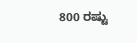800 ರಷ್ಟು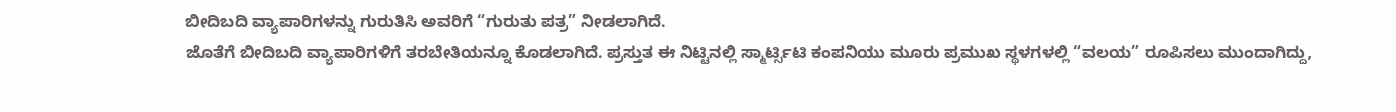ಬೀದಿಬದಿ ವ್ಯಾಪಾರಿಗಳನ್ನು ಗುರುತಿಸಿ ಅವರಿಗೆ “ಗುರುತು ಪತ್ರ” ನೀಡಲಾಗಿದೆ.
ಜೊತೆಗೆ ಬೀದಿಬದಿ ವ್ಯಾಪಾರಿಗಳಿಗೆ ತರಬೇತಿಯನ್ನೂ ಕೊಡಲಾಗಿದೆ. ಪ್ರಸ್ತುತ ಈ ನಿಟ್ಟಿನಲ್ಲಿ ಸ್ಮಾರ್ಟ್ಸಿಟಿ ಕಂಪನಿಯು ಮೂರು ಪ್ರಮುಖ ಸ್ಥಳಗಳಲ್ಲಿ “ವಲಯ” ರೂಪಿಸಲು ಮುಂದಾಗಿದ್ದು,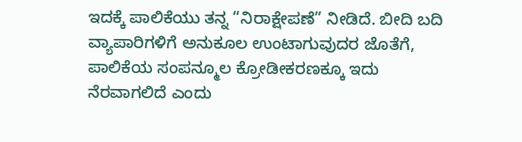ಇದಕ್ಕೆ ಪಾಲಿಕೆಯು ತನ್ನ “ನಿರಾಕ್ಷೇಪಣೆ” ನೀಡಿದೆ. ಬೀದಿ ಬದಿ ವ್ಯಾಪಾರಿಗಳಿಗೆ ಅನುಕೂಲ ಉಂಟಾಗುವುದರ ಜೊತೆಗೆ, ಪಾಲಿಕೆಯ ಸಂಪನ್ಮೂಲ ಕ್ರೋಡೀಕರಣಕ್ಕೂ ಇದು ನೆರವಾಗಲಿದೆ ಎಂದು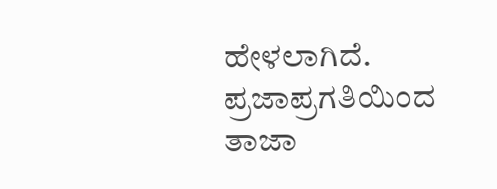ಹೇಳಲಾಗಿದೆ.
ಪ್ರಜಾಪ್ರಗತಿಯಿಂದ ತಾಜಾ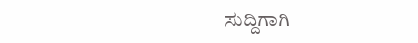ಸುದ್ದಿಗಾಗಿ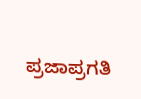ಪ್ರಜಾಪ್ರಗತಿ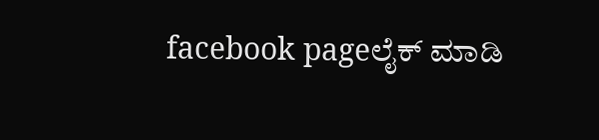facebook pageಲೈಕ್ ಮಾಡಿ